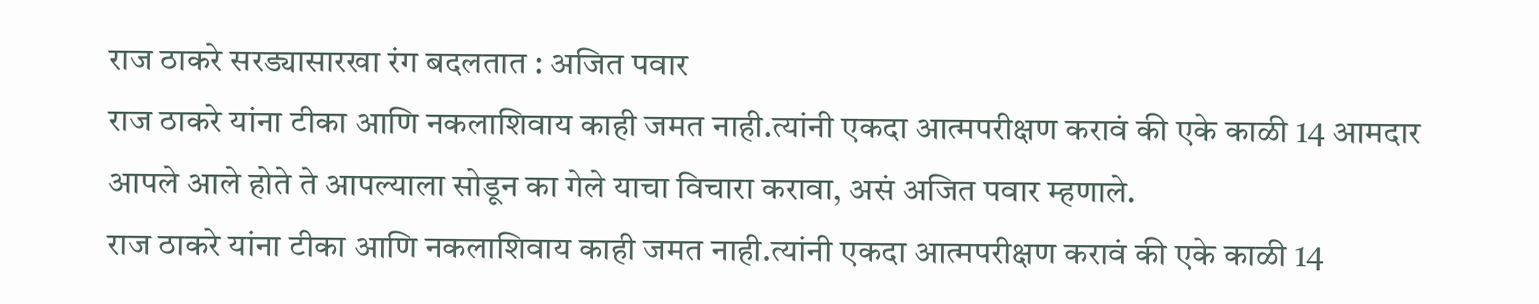राज ठाकरे सरड्यासारखा रंग बदलतात : अजित पवार
राज ठाकरे यांना टीका आणि नकलाशिवाय काही जमत नाही.त्यांनी एकदा आत्मपरीक्षण करावं की एके काळी 14 आमदार आपले आले होते ते आपल्याला सोडून का गेले याचा विचारा करावा, असं अजित पवार म्हणाले.
राज ठाकरे यांना टीका आणि नकलाशिवाय काही जमत नाही.त्यांनी एकदा आत्मपरीक्षण करावं की एके काळी 14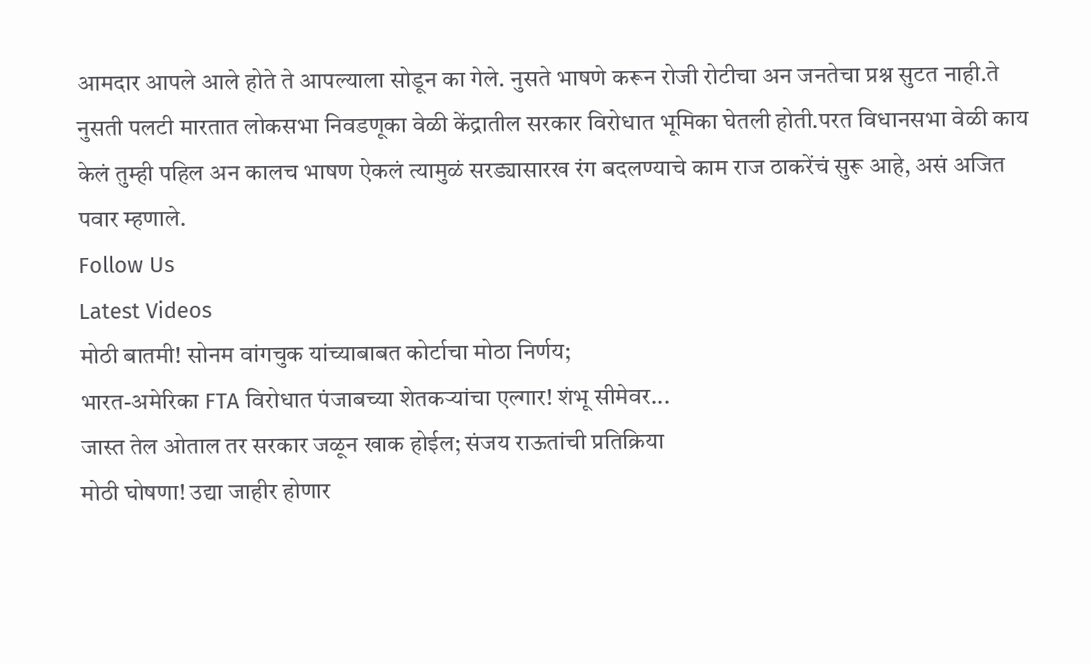आमदार आपले आले होते ते आपल्याला सोडून का गेले. नुसते भाषणे करून रोजी रोटीचा अन जनतेचा प्रश्न सुटत नाही.ते नुसती पलटी मारतात लोकसभा निवडणूका वेळी केंद्रातील सरकार विरोधात भूमिका घेतली होती.परत विधानसभा वेळी काय केलं तुम्ही पहिल अन कालच भाषण ऐकलं त्यामुळं सरड्यासारख रंग बदलण्याचे काम राज ठाकरेंचं सुरू आहे, असं अजित पवार म्हणाले.
Follow Us
Latest Videos
मोठी बातमी! सोनम वांगचुक यांच्याबाबत कोर्टाचा मोठा निर्णय;
भारत-अमेरिका FTA विरोधात पंजाबच्या शेतकऱ्यांचा एल्गार! शंभू सीमेवर...
जास्त तेल ओताल तर सरकार जळून खाक होईल; संजय राऊतांची प्रतिक्रिया
मोठी घोषणा! उद्या जाहीर होणार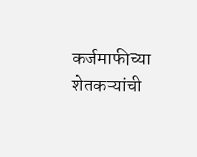कर्जमाफीच्या शेतकऱ्यांची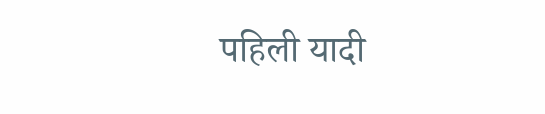पहिली यादी